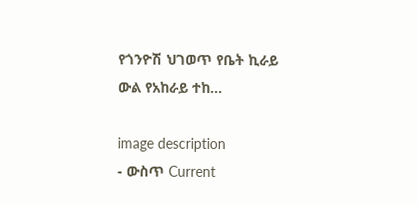የጎንዮሽ ህገወጥ የቤት ኪራይ ውል የአከራይ ተከ...

image description
- ውስጥ Current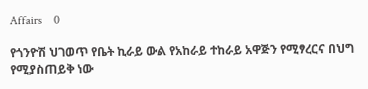Affairs    0

የጎንዮሽ ህገወጥ የቤት ኪራይ ውል የአከራይ ተከራይ አዋጅን የሚፃረርና በህግ የሚያስጠይቅ ነው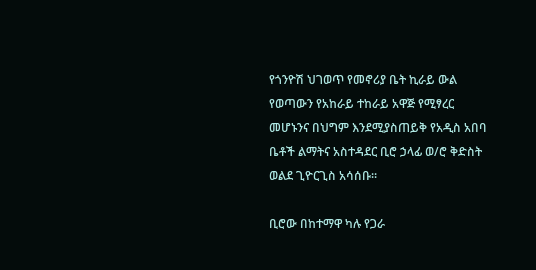የጎንዮሽ ህገወጥ የመኖሪያ ቤት ኪራይ ውል የወጣውን የአከራይ ተከራይ አዋጅ የሚፃረር መሆኑንና በህግም እንደሚያስጠይቅ የአዲስ አበባ ቤቶች ልማትና አስተዳደር ቢሮ ኃላፊ ወ/ሮ ቅድስት ወልደ ጊዮርጊስ አሳሰቡ።

ቢሮው በከተማዋ ካሉ የጋራ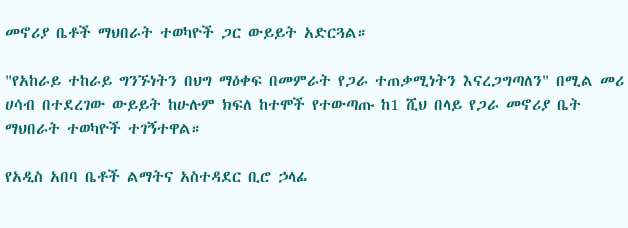መኖሪያ ቤቶች ማህበራት ተወካዮች ጋር ውይይት አድርጓል።

"የአከራይ ተከራይ ግንኙነትን በህግ ማዕቀፍ በመምራት የጋራ ተጠቃሚነትን እናረጋግጣለን" በሚል መሪ ሀሳብ በተደረገው ውይይት ከሁሉም ክፍለ ከተሞች የተውጣጡ ከ1 ሺህ በላይ የጋራ መኖሪያ ቤት ማህበራት ተወካዮች ተገኝተዋል።

የአዲስ አበባ ቤቶች ልማትና አስተዳደር ቢሮ ኃላፊ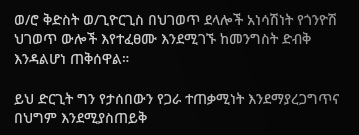ወ/ሮ ቅድስት ወ/ጊዮርጊስ በህገወጥ ደላሎች አነሳሽነት የጎንዮሽ ህገወጥ ውሎች እየተፈፀሙ እንደሚገኙ ከመንግስት ድብቅ እንዳልሆነ ጠቅሰዋል።

ይህ ድርጊት ግን የታሰበውን የጋራ ተጠቃሚነት እንደማያረጋግጥና በህግም እንደሚያስጠይቅ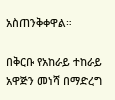አስጠንቅቀዋል።

በቅርቡ የአከራይ ተከራይ አዋጅን መነሻ በማድረግ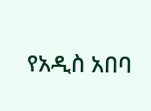የአዲስ አበባ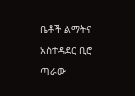ቤቶች ልማትና አስተዳደር ቢሮ ጣራው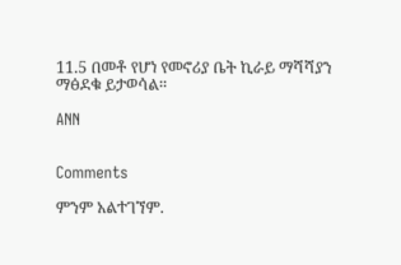11.5 በመቶ የሆነ የመኖሪያ ቤት ኪራይ ማሻሻያን ማፅደቁ ይታወሳል።

ANN


Comments

ምንም አልተገኘም.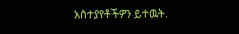አስተያየቶችዎን ይተዉት.